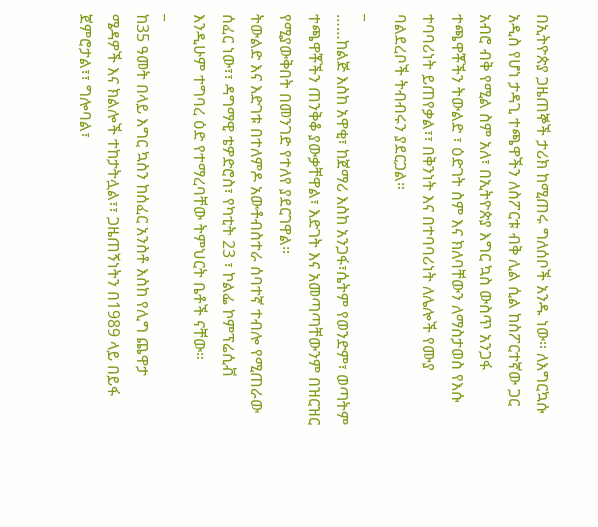በኢትዮጵያ ጋዜጠኞች ታሪክ ከሚጠሩ ግለሰቦች አንዱ ነው። ለእግርኳሱ አዲስ የሆነ ታዳጊ ተጫዋችን ለስፖርቱ ብቅ ሊል ሲል ከስፖርተኛው ጋር አብሮ ብቅ የሚል ስም አለ፣ በኢትዮጵያ እግር ኳስ ውስጥ አንጋፋ ተጫዋቾችን ትውልድ ፣ ዕድገት ስም እና ክለባቸውን ለማስታወስ የእሱ ተባባሪነት ይጠየቃል፣፣ በቅንነት እና በተባባሪነት ለሌሎች የሙያ ባልደረቦች ትብብሩን ያደርጋል።
_
……ከልጅ እስከ አዋቂ፣ ከጀማሪ እስከ አንጋፋ፣ሴትም የወንድም፣ ወጣትም ተጫዋቾችን ጠንቅቆ ያውቃቸዋል፣ እድገት እና አመጣጣቸውንም በዝርዝር የሚያውቅበት በመንገድ የተለየ ያደርገዋል።
ትውልድ እና እድገቱ በተለምዶ አውቶብስተራ ሰባተኛ ተብሎ የሚጠራው ሰፈር ነው፣፣ ዳግማዊ ቴዎድሮስ፣ የካቲት 23 ፣ ኮልፌ ኮምፕሬሲቭ እንዲሁም ተግባረ ዕድ የተማረባቸው ትምህርት ቤቶች ናቸው።
_
ከ35 ዓመት በላይ እግር ኳስን ከሰፈር አንስቶ እስከ የሊግ ጨዋታ ሜዳዎች እና ክልሎች ተከታትሏል፣፣ ጋዜጠኝነትን በ1989 ላይ በይፋ ጀምሮታል፣፣ ግሎባል፣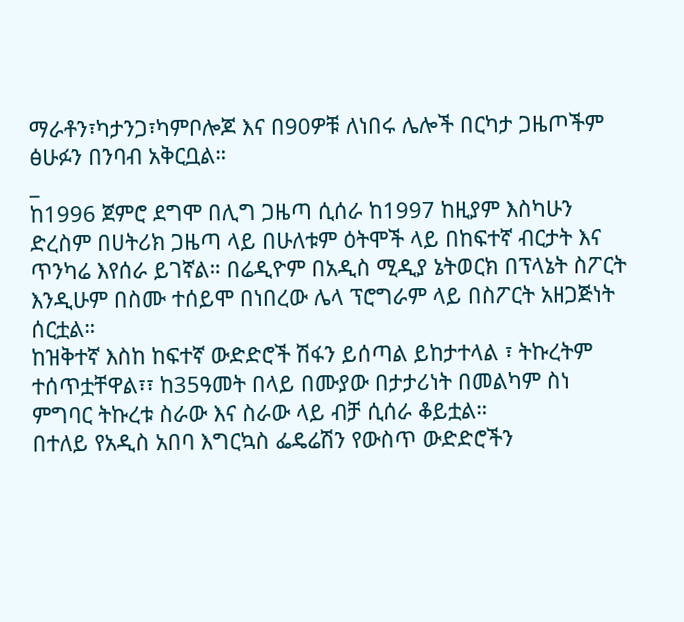ማራቶን፣ካታንጋ፣ካምቦሎጆ እና በ90ዎቹ ለነበሩ ሌሎች በርካታ ጋዜጦችም ፅሁፉን በንባብ አቅርቧል።
_
ከ1996 ጀምሮ ደግሞ በሊግ ጋዜጣ ሲሰራ ከ1997 ከዚያም እስካሁን ድረስም በሀትሪክ ጋዜጣ ላይ በሁለቱም ዕትሞች ላይ በከፍተኛ ብርታት እና ጥንካሬ እየሰራ ይገኛል። በሬዲዮም በአዲስ ሚዲያ ኔትወርክ በፕላኔት ስፖርት እንዲሁም በስሙ ተሰይሞ በነበረው ሌላ ፕሮግራም ላይ በስፖርት አዘጋጅነት ሰርቷል።
ከዝቅተኛ እስከ ከፍተኛ ውድድሮች ሽፋን ይሰጣል ይከታተላል ፣ ትኩረትም ተሰጥቷቸዋል፣፣ ከ35ዓመት በላይ በሙያው በታታሪነት በመልካም ስነ ምግባር ትኩረቱ ስራው እና ስራው ላይ ብቻ ሲሰራ ቆይቷል።
በተለይ የአዲስ አበባ እግርኳስ ፌዴሬሽን የውስጥ ውድድሮችን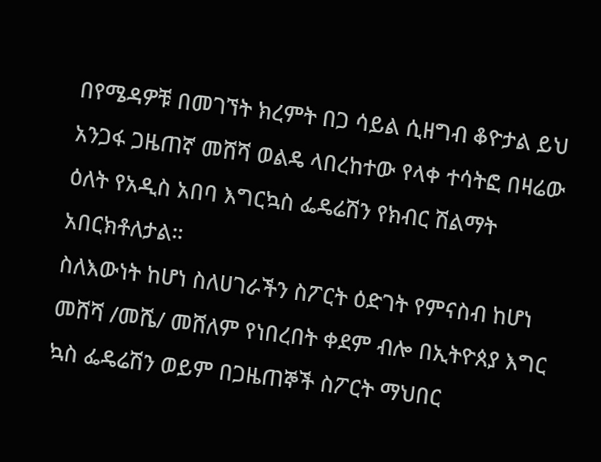በየሜዳዎቹ በመገኘት ክረምት በጋ ሳይል ሲዘግብ ቆዮታል ይህ አንጋፋ ጋዜጠኛ መሸሻ ወልዴ ላበረከተው የላቀ ተሳትፎ በዛሬው ዕለት የአዲስ አበባ እግርኳስ ፌዴሬሽን የክብር ሽልማት አበርክቶለታል።
ስለእውነት ከሆነ ስለሀገራችን ስፖርት ዕድገት የምናስብ ከሆነ መሸሻ /መሼ/ መሸለም የነበረበት ቀደም ብሎ በኢትዮጰያ እግር ኳስ ፌዴሬሽን ወይም በጋዜጠኞች ስፖርት ማህበር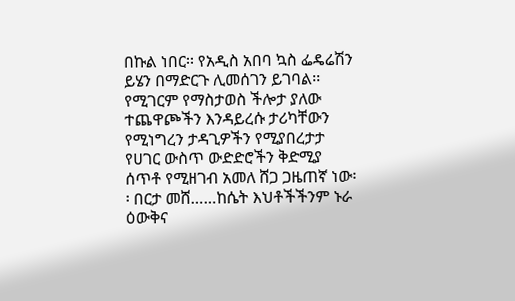በኩል ነበር፡፡ የአዲስ አበባ ኳስ ፌዴሬሽን ይሄን በማድርጉ ሊመሰገን ይገባል፡፡ የሚገርም የማስታወስ ችሎታ ያለው ተጨዋጮችን እንዳይረሱ ታሪካቸውን የሚነግረን ታዳጊዎችን የሚያበረታታ የሀገር ውስጥ ውድድሮችን ቅድሚያ ሰጥቶ የሚዘገብ አመለ ሸጋ ጋዜጠኛ ነው፡፡ በርታ መሸ……ከሴት እህቶችችንም ኑራ ዕውቅና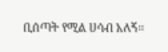ቢሰጣት የሚል ሀሳብ አለኝ፡፡